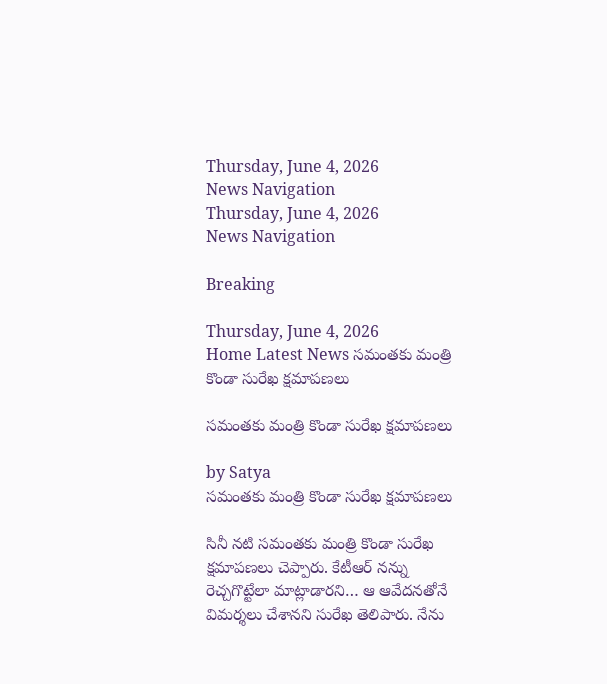Thursday, June 4, 2026
News Navigation
Thursday, June 4, 2026
News Navigation

Breaking

Thursday, June 4, 2026
Home Latest News సమంతకు మంత్రి కొండా సురేఖ క్షమాపణలు

సమంతకు మంత్రి కొండా సురేఖ క్షమాపణలు

by Satya
సమంతకు మంత్రి కొండా సురేఖ క్షమాపణలు

సినీ నటి సమంతకు మంత్రి కొండా సురేఖ క్షమాపణలు చెప్పారు. కేటీఆర్‌ నన్ను రెచ్చగొట్టేలా మాట్లాడారని… ఆ ఆవేదనతోనే విమర్శలు చేశానని సురేఖ తెలిపారు. నేను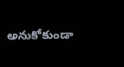అనుకోకుండా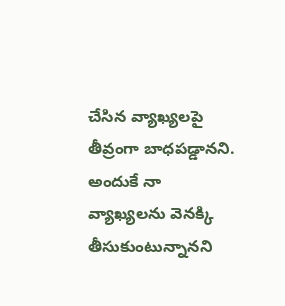చేసిన వ్యాఖ్యలపై తీవ్రంగా బాధపడ్డానని. అందుకే నా వ్యాఖ్యలను వెనక్కి తీసుకుంటున్నానని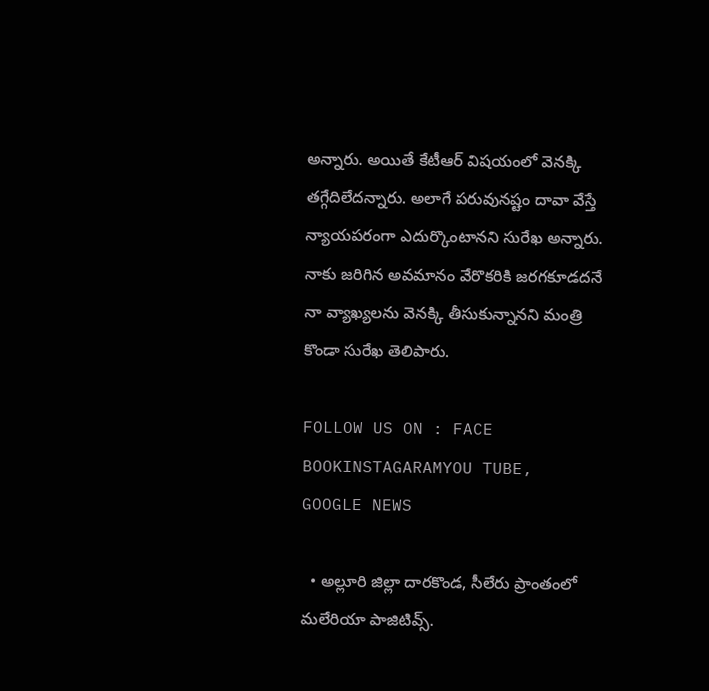అన్నారు. అయితే కేటీఆర్‌ విషయంలో వెనక్కి తగ్గేదిలేదన్నారు. అలాగే పరువునష్టం దావా వేస్తే న్యాయపరంగా ఎదుర్కొంటానని సురేఖ అన్నారు. నాకు జరిగిన అవమానం వేరొకరికి జరగకూడదనే నా వ్యాఖ్యలను వెనక్కి తీసుకున్నానని మంత్రి కొండా సురేఖ తెలిపారు.

FOLLOW US ON : FACE BOOKINSTAGARAMYOU TUBE, GOOGLE NEWS

  • అల్లూరి జిల్లా దారకొండ, సీలేరు ప్రాంతంలో మలేరియా పాజిటివ్స్.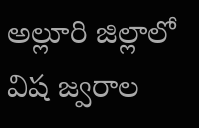అల్లూరి జిల్లాలో విష జ్వరాల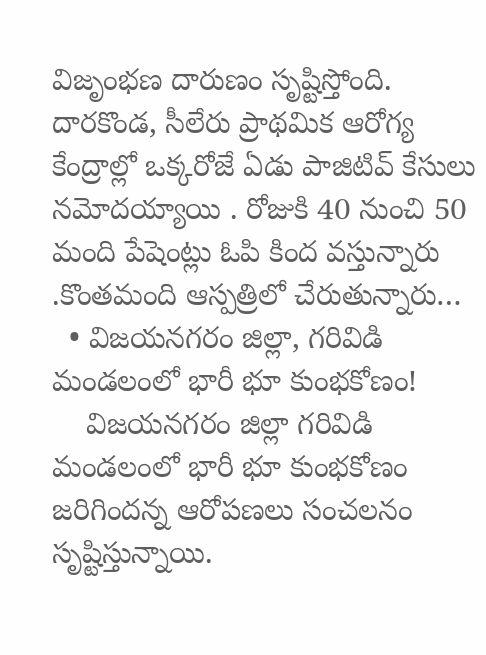విజృంభణ దారుణం సృష్టిస్తోంది. దారకొండ, సీలేరు ప్రాథమిక ఆరోగ్య కేంద్రాల్లో ఒక్కరోజే ఏడు పాజిటివ్ కేసులు నమోదయ్యాయి . రోజుకి 40 నుంచి 50 మంది పేషెంట్లు ఓపి కింద వస్తున్నారు .కొంతమంది ఆస్పత్రిలో చేరుతున్నారు…
  • విజయనగరం జిల్లా, గరివిడి మండలంలో భారీ భూ కుంభకోణం!
    విజయనగరం జిల్లా గరివిడి మండలంలో భారీ భూ కుంభకోణం జరిగిందన్న ఆరోపణలు సంచలనం సృష్టిస్తున్నాయి.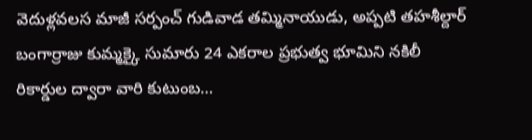వెదుళ్లవలస మాజీ సర్పంచ్ గుడివాడ తమ్మినాయుడు, అప్పటి తహశీల్దార్ బంగార్రాజు కుమ్మక్కై సుమారు 24 ఎకరాల ప్రభుత్వ భూమిని నకిలీ రికార్డుల ద్వారా వారి కుటుంబ…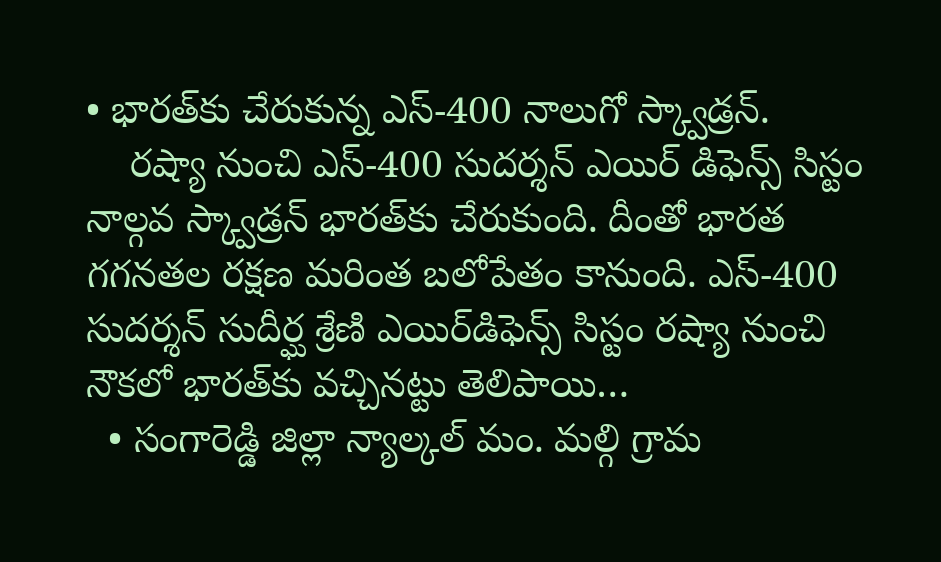• భారత్‌కు చేరుకున్న ఎస్-400 నాలుగో స్క్వాడ్రన్‌.
    రష్యా నుంచి ఎస్-400 సుదర్శన్ ఎయిర్ డిఫెన్స్ సిస్టం నాల్గవ స్క్వాడ్రన్ భారత్‌కు చేరుకుంది. దీంతో భారత గగనతల రక్షణ మరింత బలోపేతం కానుంది. ఎస్-400 సుదర్శన్ సుదీర్ఘ శ్రేణి ఎయిర్‌డిఫెన్స్ సిస్టం రష్యా నుంచి నౌకలో భారత్‌కు వచ్చినట్టు తెలిపాయి…
  • సంగారెడ్డి జిల్లా న్యాల్కల్ మం. మల్గి గ్రామ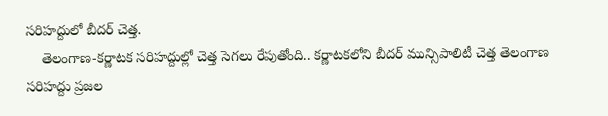సరిహద్దులో బీదర్ చెత్త.
    తెలంగాణ-కర్ణాటక సరిహద్దుల్లో చెత్త సెగలు రేపుతోంది.. కర్ణాటకలోని బీదర్ మున్సిపాలిటీ చెత్త తెలంగాణ సరిహద్దు ప్రజల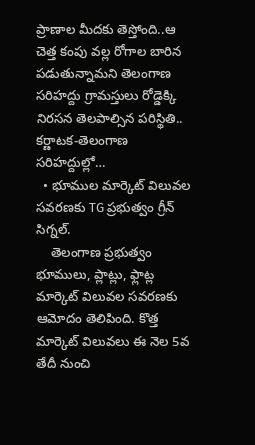ప్రాణాల మీదకు తెస్తోంది..ఆ చెత్త కంపు వల్ల రోగాల బారిన పడుతున్నామని తెలంగాణ సరిహద్దు గ్రామస్తులు రోడ్డెక్కి నిరసన తెలపాల్సిన పరిస్థితి.. కర్ణాటక-తెలంగాణ సరిహద్దుల్లో…
  • భూముల మార్కెట్ విలువల సవరణకు TG ప్రభుత్వం గ్రీన్ సిగ్నల్.
    తెలంగాణ ప్రభుత్వం భూములు, ప్లాట్లు, ఫ్లాట్ల మార్కెట్ విలువల సవరణకు ఆమోదం తెలిపింది. కొత్త మార్కెట్ విలువలు ఈ నెల 5వ తేదీ నుంచి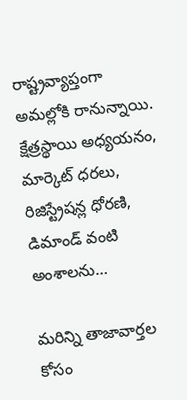రాష్ట్రవ్యాప్తంగా అమల్లోకి రానున్నాయి. క్షేత్రస్థాయి అధ్యయనం, మార్కెట్ ధరలు, రిజిస్ట్రేషన్ల ధోరణి, డిమాండ్ వంటి అంశాలను…

మరిన్ని తాజావార్తల కోసం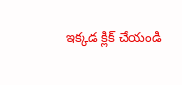ఇక్కడ క్లిక్ చేయండి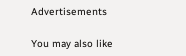Advertisements

You may also like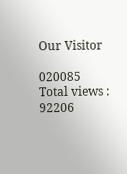Our Visitor

020085
Total views : 92206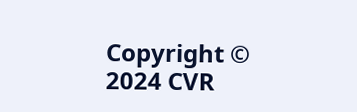Copyright © 2024 CVR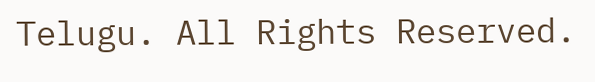Telugu. All Rights Reserved.